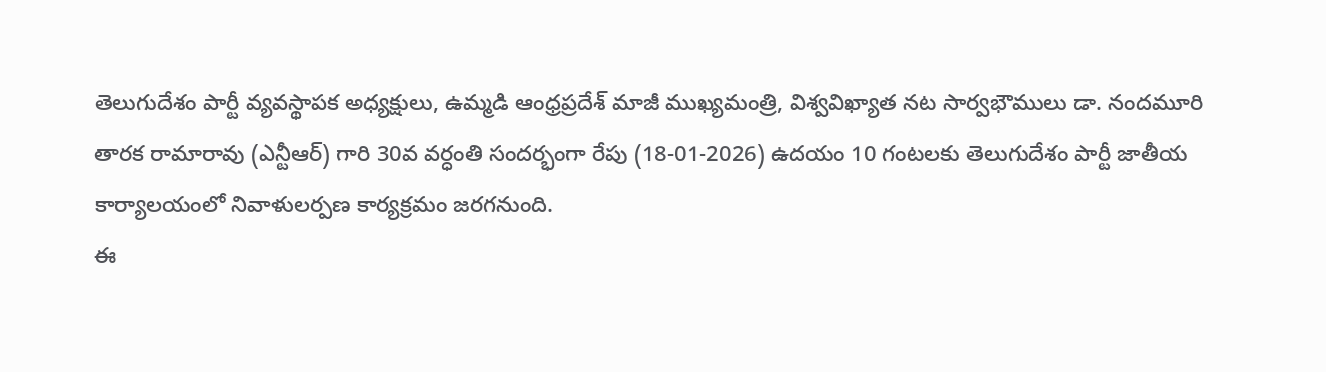తెలుగుదేశం పార్టీ వ్యవస్థాపక అధ్యక్షులు, ఉమ్మడి ఆంధ్రప్రదేశ్ మాజీ ముఖ్యమంత్రి, విశ్వవిఖ్యాత నట సార్వభౌములు డా. నందమూరి తారక రామారావు (ఎన్టీఆర్) గారి 30వ వర్ధంతి సందర్భంగా రేపు (18-01-2026) ఉదయం 10 గంటలకు తెలుగుదేశం పార్టీ జాతీయ కార్యాలయంలో నివాళులర్పణ కార్యక్రమం జరగనుంది.
ఈ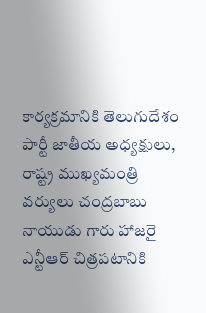కార్యక్రమానికి తెలుగుదేశం పార్టీ జాతీయ అధ్యక్షులు, రాష్ట్ర ముఖ్యమంత్రి వర్యులు చంద్రబాబు నాయుడు గారు హాజరై ఎన్టీఆర్ చిత్రపటానికి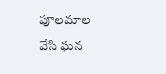పూలమాల వేసి ఘన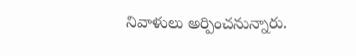నివాళులు అర్పించనున్నారు.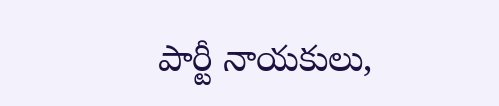పార్టీ నాయకులు,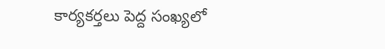కార్యకర్తలు పెద్ద సంఖ్యలో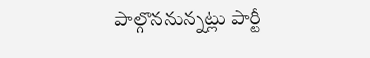పాల్గొననున్నట్లు పార్టీ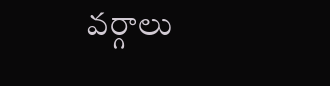వర్గాలు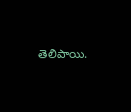తెలిపాయి.